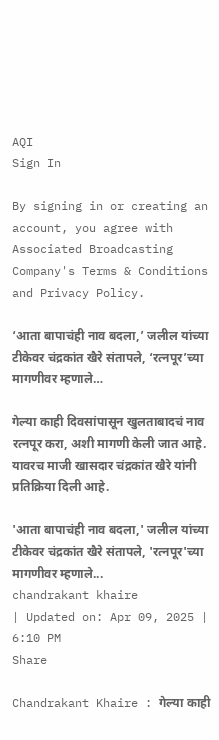AQI
Sign In

By signing in or creating an account, you agree with Associated Broadcasting Company's Terms & Conditions and Privacy Policy.

‘आता बापाचंही नाव बदला,’ जलील यांच्या टीकेवर चंद्रकांत खैरे संतापले, ‘रत्नपूर’च्या मागणीवर म्हणाले…

गेल्या काही दिवसांपासून खुलताबादचं नाव रत्नपूर करा, अशी मागणी केली जात आहे. यावरच माजी खासदार चंद्रकांत खैरे यांनी प्रतिक्रिया दिली आहे.

'आता बापाचंही नाव बदला,' जलील यांच्या टीकेवर चंद्रकांत खैरे संतापले, 'रत्नपूर'च्या मागणीवर म्हणाले...
chandrakant khaire
| Updated on: Apr 09, 2025 | 6:10 PM
Share

Chandrakant Khaire : गेल्या काही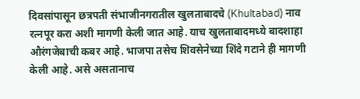दिवसांपासून छत्रपती संभाजीनगरातील खुलताबादचे (Khultabad) नाव रत्नपूर करा अशी मागणी केली जात आहे. याच खुलताबादमध्ये बादशाहा औरंगजेबाची कबर आहे. भाजपा तसेच शिवसेनेच्या शिंदे गटाने ही मागणी केली आहे. असे असतानाच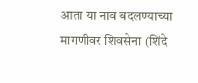आता या नाव बदलण्याच्या मागणीवर शिवसेना (शिंदे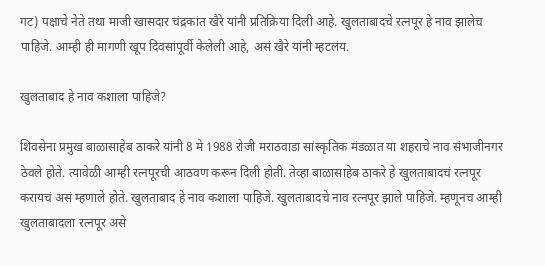गट) पक्षाचे नेते तथा माजी खासदार चंद्रकांत खैरे यांनी प्रतिक्रिया दिली आहे. खुलताबादचे रत्नपूर हे नाव झालेच पाहिजे. आम्ही ही मागणी खूप दिवसांपूर्वी केलेली आहे, असं खैरे यांनी म्हटलंय.

खुलताबाद हे नाव कशाला पाहिजे?

शिवसेना प्रमुख बाळासाहेब ठाकरे यांनी 8 मे 1988 रोजी मराठवाडा सांस्कृतिक मंडळात या शहराचे नाव संभाजीनगर ठेवले होते. त्यावेळी आम्ही रत्नपूरची आठवण करून दिली होती. तेव्हा बाळासाहेब ठाकरे हे खुलताबादचं रत्नपूर करायचं असं म्हणाले होते. खुलताबाद हे नाव कशाला पाहिजे. खुलताबादचे नाव रत्नपूर झाले पाहिजे. म्हणूनच आम्ही खुलताबादला रत्नपूर असे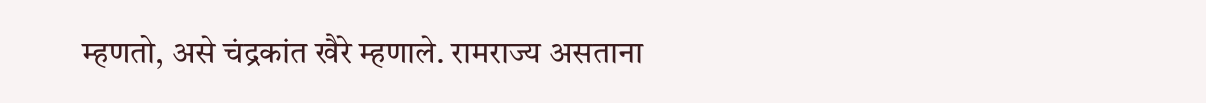म्हणतो, असे चंद्रकांत खैरे म्हणाले. रामराज्य असताना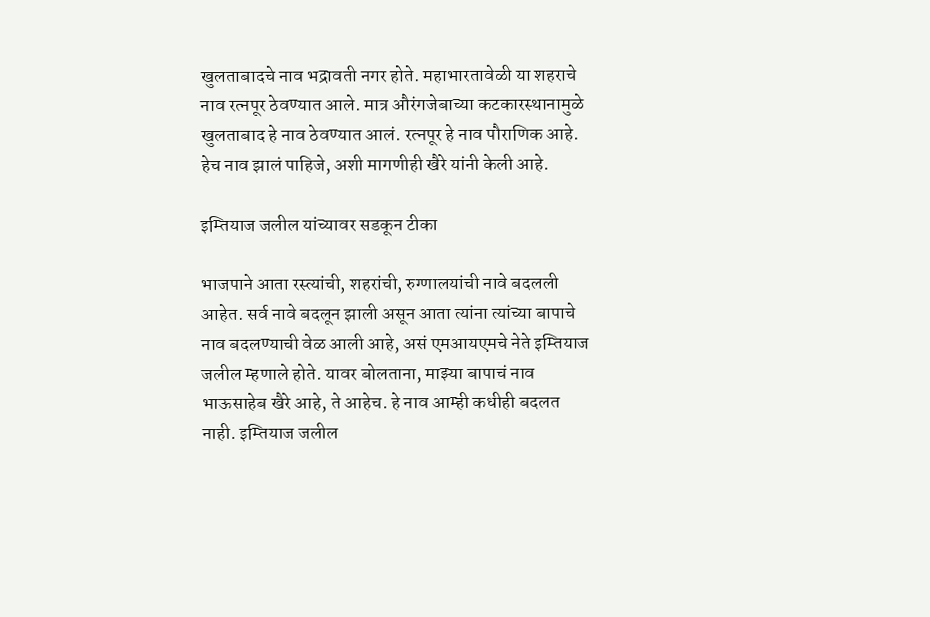खुलताबादचे नाव भद्रावती नगर होते. महाभारतावेळी या शहराचे नाव रत्नपूर ठेवण्यात आले. मात्र औरंगजेबाच्या कटकारस्थानामुळे खुलताबाद हे नाव ठेवण्यात आलं. रत्नपूर हे नाव पौराणिक आहे. हेच नाव झालं पाहिजे, अशी मागणीही खैरे यांनी केली आहे.

इम्तियाज जलील यांच्यावर सडकून टीका

भाजपाने आता रस्त्यांची, शहरांची, रुग्णालयांची नावे बदलली आहेत. सर्व नावे बदलून झाली असून आता त्यांना त्यांच्या बापाचे नाव बदलण्याची वेळ आली आहे, असं एमआयएमचे नेते इम्तियाज जलील म्हणाले होते. यावर बोलताना, माझ्या बापाचं नाव भाऊसाहेब खैरे आहे, ते आहेच. हे नाव आम्ही कधीही बदलत नाही. इम्तियाज जलील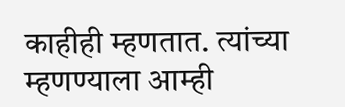काहीही म्हणतात. त्यांच्या म्हणण्याला आम्ही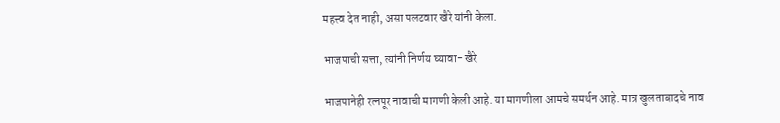महत्त्व देत नाही, असा पलटवार खैरे यांनी केला.

भाजपाची सत्ता, त्यांनी निर्णय घ्यावा- खैरे

भाजपानेही रत्नपूर नावाची मागणी केली आहे. या मागणीला आमचे समर्थन आहे. मात्र खुलताबादचे नाव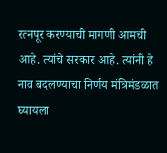रत्नपूर करण्याची मागणी आमची आहे. त्यांचे सरकार आहे. त्यांनी हे नाव बदलण्याचा निर्णय मंत्रिमंडळात घ्यायला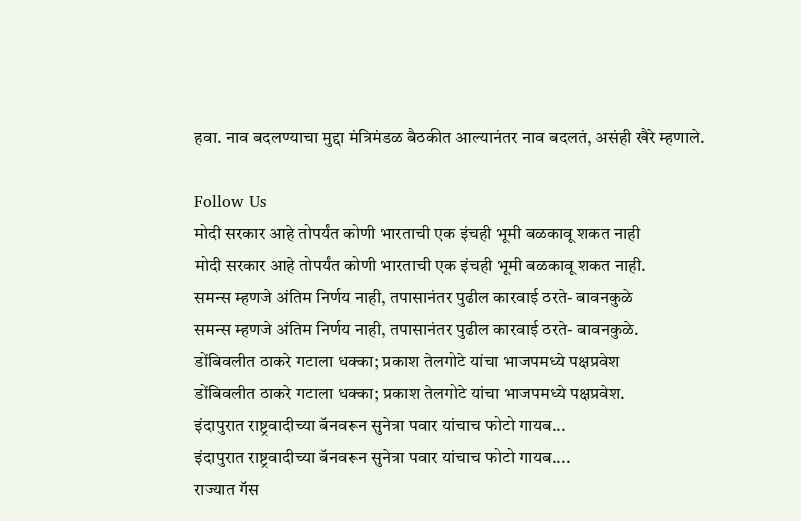हवा. नाव बदलण्याचा मुद्दा मंत्रिमंडळ बैठकीत आल्यानंतर नाव बदलतं, असंही खैरे म्हणाले.

Follow Us
मोदी सरकार आहे तोपर्यंत कोणी भारताची एक इंचही भूमी बळकावू शकत नाही
मोदी सरकार आहे तोपर्यंत कोणी भारताची एक इंचही भूमी बळकावू शकत नाही.
समन्स म्हणजे अंतिम निर्णय नाही, तपासानंतर पुढील कारवाई ठरते- बावनकुळे
समन्स म्हणजे अंतिम निर्णय नाही, तपासानंतर पुढील कारवाई ठरते- बावनकुळे.
डोंबिवलीत ठाकरे गटाला धक्का; प्रकाश तेलगोटे यांचा भाजपमध्ये पक्षप्रवेश
डोंबिवलीत ठाकरे गटाला धक्का; प्रकाश तेलगोटे यांचा भाजपमध्ये पक्षप्रवेश.
इंदापुरात राष्ट्रवादीच्या बॅनवरून सुनेत्रा पवार यांचाच फोटो गायब...
इंदापुरात राष्ट्रवादीच्या बॅनवरून सुनेत्रा पवार यांचाच फोटो गायब....
राज्यात गॅस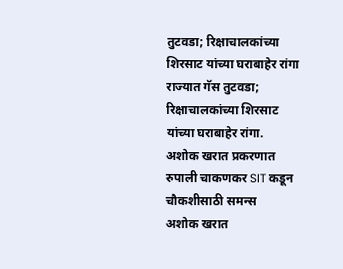तुटवडा; रिक्षाचालकांच्या शिरसाट यांच्या घराबाहेर रांगा
राज्यात गॅस तुटवडा; रिक्षाचालकांच्या शिरसाट यांच्या घराबाहेर रांगा.
अशोक खरात प्रकरणात रुपाली चाकणकर SIT कडून चौकशीसाठी समन्स
अशोक खरात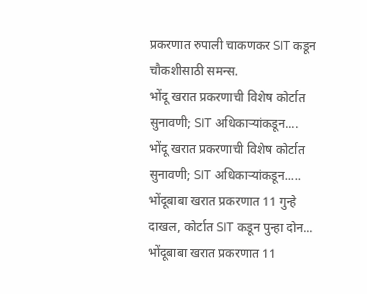प्रकरणात रुपाली चाकणकर SIT कडून चौकशीसाठी समन्स.
भोंदू खरात प्रकरणाची विशेष कोर्टात सुनावणी; SIT अधिकाऱ्यांकडून....
भोंदू खरात प्रकरणाची विशेष कोर्टात सुनावणी; SIT अधिकाऱ्यांकडून.....
भोंदूबाबा खरात प्रकरणात 11 गुन्हे दाखल, कोर्टात SIT कडून पुन्हा दोन...
भोंदूबाबा खरात प्रकरणात 11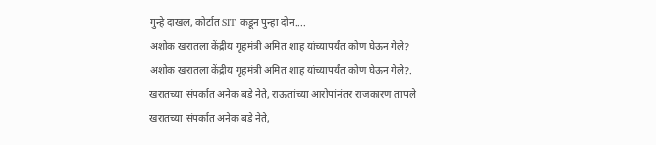गुन्हे दाखल, कोर्टात SIT कडून पुन्हा दोन....
अशोक खरातला केंद्रीय गृहमंत्री अमित शाह यांच्यापर्यंत कोण घेऊन गेले?
अशोक खरातला केंद्रीय गृहमंत्री अमित शाह यांच्यापर्यंत कोण घेऊन गेले?.
खरातच्या संपर्कात अनेक बडे नेते, राऊतांच्या आरोपांनंतर राजकारण तापले
खरातच्या संपर्कात अनेक बडे नेते,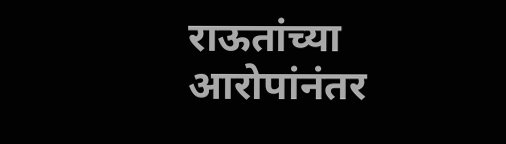राऊतांच्या आरोपांनंतर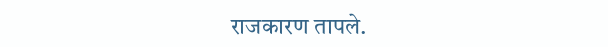राजकारण तापले.